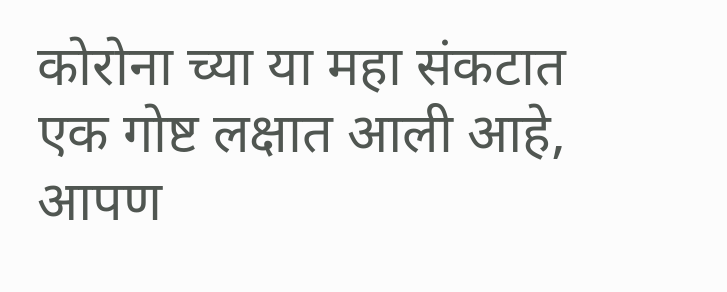कोरोना च्या या महा संकटात एक गोष्ट लक्षात आली आहे, आपण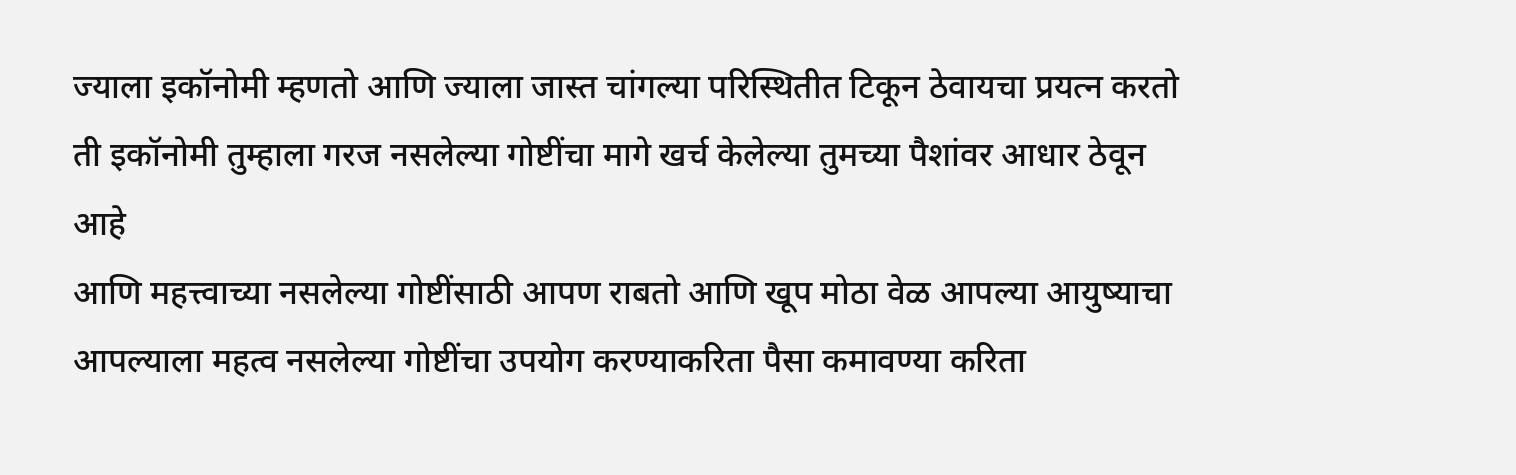ज्याला इकॉनोमी म्हणतो आणि ज्याला जास्त चांगल्या परिस्थितीत टिकून ठेवायचा प्रयत्न करतो ती इकॉनोमी तुम्हाला गरज नसलेल्या गोष्टींचा मागे खर्च केलेल्या तुमच्या पैशांवर आधार ठेवून आहे
आणि महत्त्वाच्या नसलेल्या गोष्टींसाठी आपण राबतो आणि खूप मोठा वेळ आपल्या आयुष्याचा आपल्याला महत्व नसलेल्या गोष्टींचा उपयोग करण्याकरिता पैसा कमावण्या करिता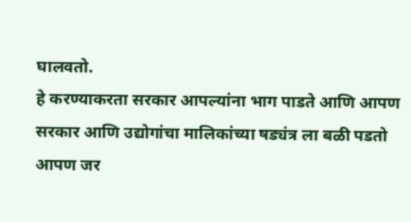घालवतो.
हे करण्याकरता सरकार आपल्यांना भाग पाडते आणि आपण सरकार आणि उद्योगांचा मालिकांच्या षड्यंत्र ला बळी पडतो
आपण जर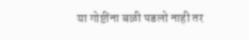या गोष्टींना बळी पडलो नाही तर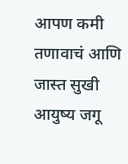आपण कमी तणावाचं आणि जास्त सुखी आयुष्य जगू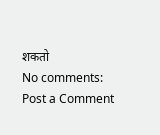शकतो
No comments:
Post a Comment